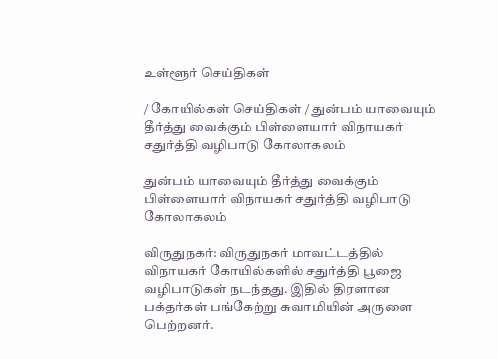உள்ளூர் செய்திகள்

/ கோயில்கள் செய்திகள் / துன்பம் யாவையும் தீர்த்து வைக்கும் பிள்ளையார் விநாயகர் சதுர்த்தி வழிபாடு கோலாகலம்

துன்பம் யாவையும் தீர்த்து வைக்கும் பிள்ளையார் விநாயகர் சதுர்த்தி வழிபாடு கோலாகலம்

விருதுநகர்: விருதுநகர் மாவட்டத்தில் விநாயகர் கோயில்களில் சதுர்த்தி பூஜை வழிபாடுகள் நடந்தது. இதில் திரளான பக்தர்கள் பங்கேற்று சுவாமியின் அருளை பெற்றனர்.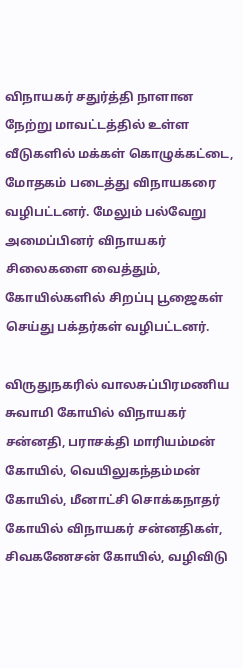விநாயகர் சதுர்த்தி நாளான நேற்று மாவட்டத்தில் உள்ள வீடுகளில் மக்கள் கொழுக்கட்டை, மோதகம் படைத்து விநாயகரை வழிபட்டனர். மேலும் பல்வேறு அமைப்பினர் விநாயகர் சிலைகளை வைத்தும், கோயில்களில் சிறப்பு பூஜைகள் செய்து பக்தர்கள் வழிபட்டனர்.

விருதுநகரில் வாலசுப்பிரமணிய சுவாமி கோயில் விநாயகர் சன்னதி, பராசக்தி மாரியம்மன் கோயில், வெயிலுகந்தம்மன் கோயில், மீனாட்சி சொக்கநாதர் கோயில் விநாயகர் சன்னதிகள், சிவகணேசன் கோயில், வழிவிடு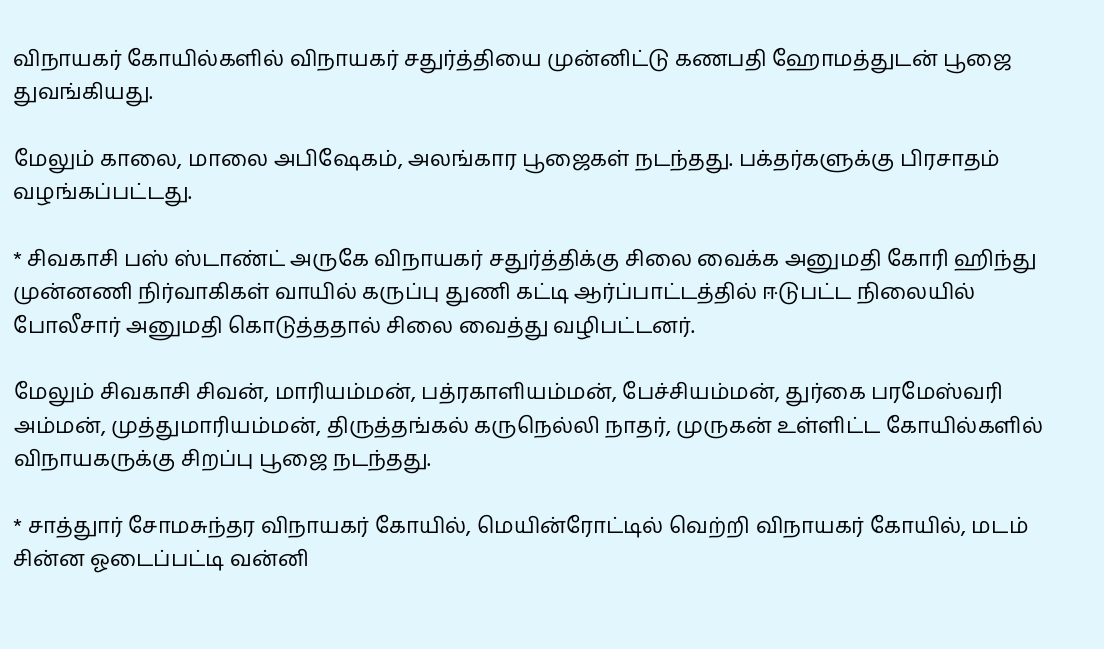விநாயகர் கோயில்களில் விநாயகர் சதுர்த்தியை முன்னிட்டு கணபதி ஹோமத்துடன் பூஜை துவங்கியது.

மேலும் காலை, மாலை அபிஷேகம், அலங்கார பூஜைகள் நடந்தது. பக்தர்களுக்கு பிரசாதம் வழங்கப்பட்டது.

* சிவகாசி பஸ் ஸ்டாண்ட் அருகே விநாயகர் சதுர்த்திக்கு சிலை வைக்க அனுமதி கோரி ஹிந்து முன்னணி நிர்வாகிகள் வாயில் கருப்பு துணி கட்டி ஆர்ப்பாட்டத்தில் ஈடுபட்ட நிலையில் போலீசார் அனுமதி கொடுத்ததால் சிலை வைத்து வழிபட்டனர்.

மேலும் சிவகாசி சிவன், மாரியம்மன், பத்ரகாளியம்மன், பேச்சியம்மன், துர்கை பரமேஸ்வரி அம்மன், முத்துமாரியம்மன், திருத்தங்கல் கருநெல்லி நாதர், முருகன் உள்ளிட்ட கோயில்களில் விநாயகருக்கு சிறப்பு பூஜை நடந்தது.

* சாத்துார் சோமசுந்தர விநாயகர் கோயில், மெயின்ரோட்டில் வெற்றி விநாயகர் கோயில், மடம் சின்ன ஓடைப்பட்டி வன்னி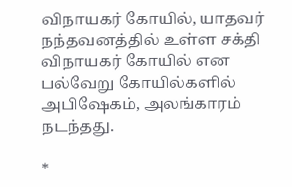விநாயகர் கோயில், யாதவர் நந்தவனத்தில் உள்ள சக்தி விநாயகர் கோயில் என பல்வேறு கோயில்களில் அபிஷேகம், அலங்காரம் நடந்தது.

*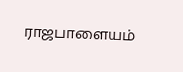ராஜபாளையம்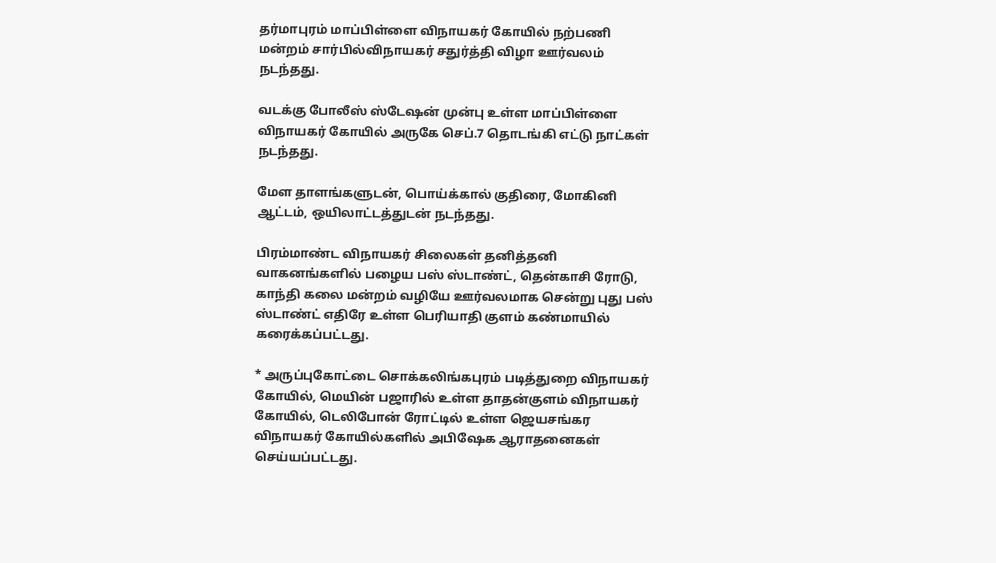தர்மாபுரம் மாப்பிள்ளை விநாயகர் கோயில் நற்பணி மன்றம் சார்பில்விநாயகர் சதுர்த்தி விழா ஊர்வலம் நடந்தது.

வடக்கு போலீஸ் ஸ்டேஷன் முன்பு உள்ள மாப்பிள்ளை விநாயகர் கோயில் அருகே செப்.7 தொடங்கி எட்டு நாட்கள் நடந்தது.

மேள தாளங்களுடன், பொய்க்கால் குதிரை, மோகினி ஆட்டம், ஒயிலாட்டத்துடன் நடந்தது.

பிரம்மாண்ட விநாயகர் சிலைகள் தனித்தனி வாகனங்களில் பழைய பஸ் ஸ்டாண்ட், தென்காசி ரோடு, காந்தி கலை மன்றம் வழியே ஊர்வலமாக சென்று புது பஸ் ஸ்டாண்ட் எதிரே உள்ள பெரியாதி குளம் கண்மாயில் கரைக்கப்பட்டது.

* அருப்புகோட்டை சொக்கலிங்கபுரம் படித்துறை விநாயகர் கோயில், மெயின் பஜாரில் உள்ள தாதன்குளம் விநாயகர் கோயில், டெலிபோன் ரோட்டில் உள்ள ஜெயசங்கர விநாயகர் கோயில்களில் அபிஷேக ஆராதனைகள் செய்யப்பட்டது.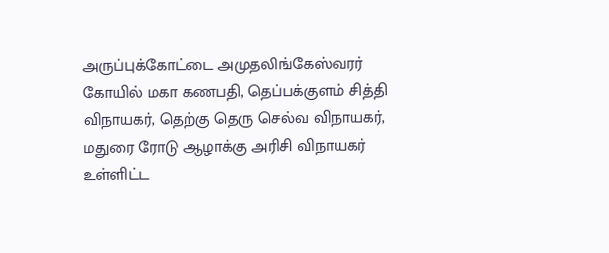அருப்புக்கோட்டை அமுதலிங்கேஸ்வரர் கோயில் மகா கணபதி, தெப்பக்குளம் சித்தி விநாயகர், தெற்கு தெரு செல்வ விநாயகர், மதுரை ரோடு ஆழாக்கு அரிசி விநாயகர் உள்ளிட்ட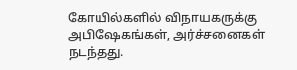கோயில்களில் விநாயகருக்கு அபிஷேகங்கள், அர்ச்சனைகள் நடந்தது.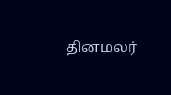தினமலர்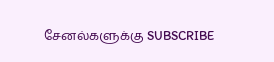சேனல்களுக்கு SUBSCRIBE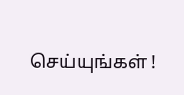செய்யுங்கள் !